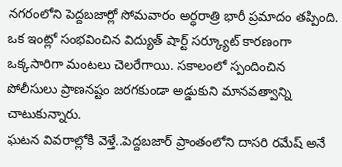నగరంలోని పెద్దబజార్లో సోమవారం అర్ధరాత్రి భారీ ప్రమాదం తప్పింది. ఒక ఇంట్లో సంభవించిన విద్యుత్ షార్ట్ సర్క్యూట్ కారణంగా ఒక్కసారిగా మంటలు చెలరేగాయి. సకాలంలో స్పందించిన పోలీసులు ప్రాణనష్టం జరగకుండా అడ్డుకుని మానవత్వాన్ని చాటుకున్నారు.
ఘటన వివరాల్లోకి వెళ్తే..పెద్దబజార్ ప్రాంతంలోని దాసరి రమేష్ అనే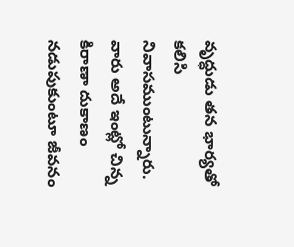వృద్ధుడు తన భార్యతో కలిసి నివాసముంటున్నారు. వారు అదే ఇంట్లో చిన్న కిరాణా దుకాణం నడుపుకుంటూ జీవనం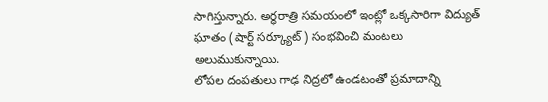సాగిస్తున్నారు. అర్ధరాత్రి సమయంలో ఇంట్లో ఒక్కసారిగా విద్యుత్ ఘాతం (షార్ట్ సర్క్యూట్) సంభవించి మంటలు అలుముకున్నాయి.
లోపల దంపతులు గాఢ నిద్రలో ఉండటంతో ప్రమాదాన్ని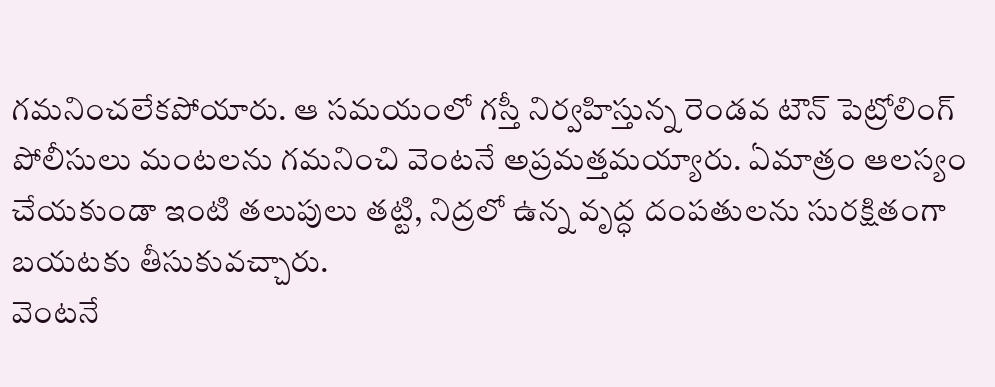గమనించలేకపోయారు. ఆ సమయంలో గస్తీ నిర్వహిస్తున్న రెండవ టౌన్ పెట్రోలింగ్ పోలీసులు మంటలను గమనించి వెంటనే అప్రమత్తమయ్యారు. ఏమాత్రం ఆలస్యం చేయకుండా ఇంటి తలుపులు తట్టి, నిద్రలో ఉన్న వృద్ధ దంపతులను సురక్షితంగా బయటకు తీసుకువచ్చారు.
వెంటనే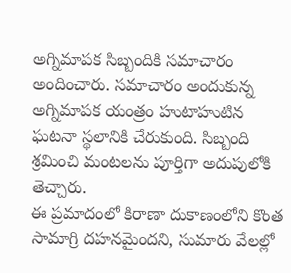అగ్నిమాపక సిబ్బందికి సమాచారం అందించారు. సమాచారం అందుకున్న అగ్నిమాపక యంత్రం హుటాహుటిన ఘటనా స్థలానికి చేరుకుంది. సిబ్బంది శ్రమించి మంటలను పూర్తిగా అదుపులోకి తెచ్చారు.
ఈ ప్రమాదంలో కిరాణా దుకాణంలోని కొంత సామాగ్రి దహనమైందని, సుమారు వేలల్లో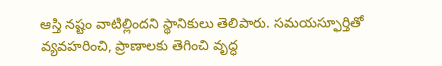ఆస్తి నష్టం వాటిల్లిందని స్థానికులు తెలిపారు. సమయస్ఫూర్తితో వ్యవహరించి, ప్రాణాలకు తెగించి వృద్ధ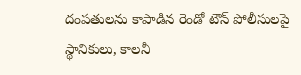దంపతులను కాపాడిన రెండో టౌన్ పోలీసులపై స్థానికులు, కాలనీ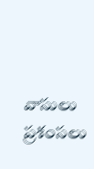వాసులు ప్రశంసలు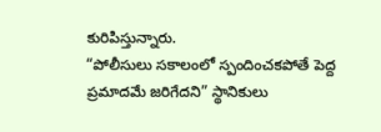కురిపిస్తున్నారు.
“పోలీసులు సకాలంలో స్పందించకపోతే పెద్ద ప్రమాదమే జరిగేదని” స్థానికులు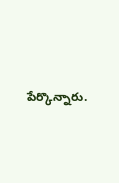పేర్కొన్నారు.